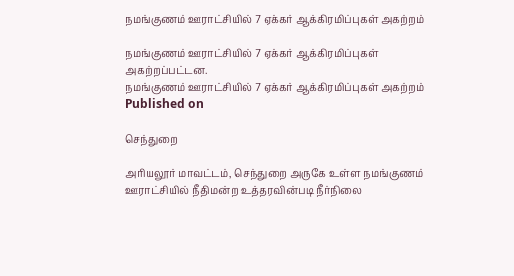நமங்குணம் ஊராட்சியில் 7 ஏக்கர் ஆக்கிரமிப்புகள் அகற்றம்

நமங்குணம் ஊராட்சியில் 7 ஏக்கர் ஆக்கிரமிப்புகள் அகற்றப்பட்டன.
நமங்குணம் ஊராட்சியில் 7 ஏக்கர் ஆக்கிரமிப்புகள் அகற்றம்
Published on

செந்துறை

அரியலூர் மாவட்டம், செந்துறை அருகே உள்ள நமங்குணம் ஊராட்சியில் நீதிமன்ற உத்தரவின்படி நீர்நிலை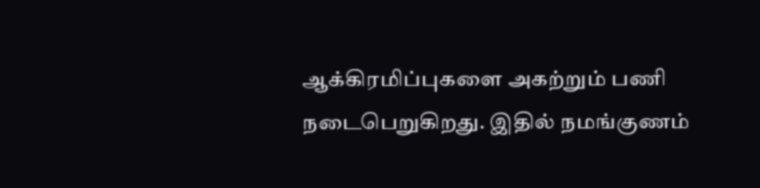ஆக்கிரமிப்புகளை அகற்றும் பணி நடைபெறுகிறது. இதில் நமங்குணம்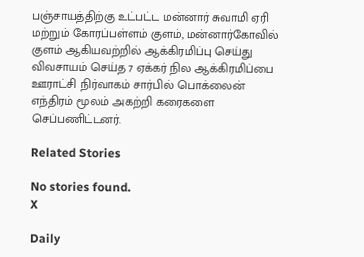பஞ்சாயத்திற்கு உட்பட்ட மன்னார் சுவாமி ஏரி மற்றும் கோரப்பள்ளம் குளம், மன்னார்கோவில் குளம் ஆகியவற்றில் ஆக்கிரமிப்பு செய்து விவசாயம் செய்த 7 ஏக்கர் நில ஆக்கிரமிப்பை ஊராட்சி நிர்வாகம் சார்பில் பொக்லைன் எந்திரம் மூலம் அகற்றி கரைகளை செப்பணிட்டனர்.

Related Stories

No stories found.
X

Daily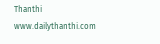Thanthi
www.dailythanthi.com